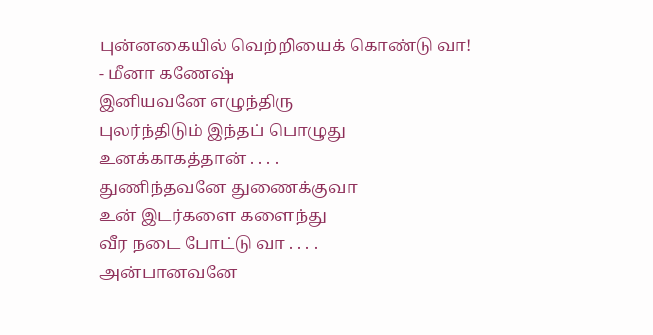புன்னகையில் வெற்றியைக் கொண்டு வா!
- மீனா கணேஷ்
இனியவனே எழுந்திரு
புலர்ந்திடும் இந்தப் பொழுது
உனக்காகத்தான் . . . .
துணிந்தவனே துணைக்குவா
உன் இடர்களை களைந்து
வீர நடை போட்டு வா . . . .
அன்பானவனே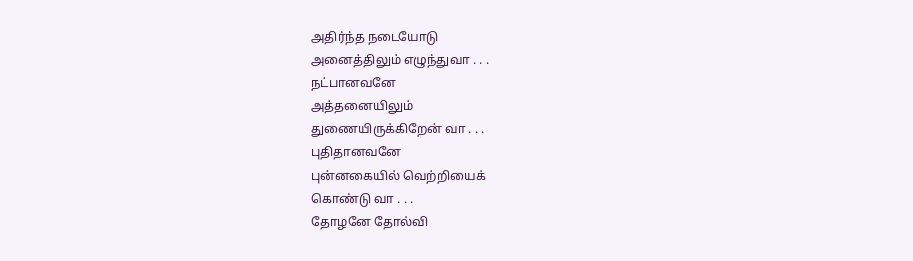அதிர்ந்த நடையோடு
அனைத்திலும் எழுந்துவா . . .
நட்பானவனே
அத்தனையிலும்
துணையிருக்கிறேன் வா . . .
புதிதானவனே
புன்னகையில் வெற்றியைக்
கொண்டு வா . . .
தோழனே தோல்வி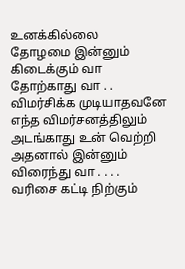உனக்கில்லை
தோழமை இன்னும் கிடைக்கும் வா
தோற்காது வா . .
விமர்சிக்க முடியாதவனே
எந்த விமர்சனத்திலும்
அடங்காது உன் வெற்றி
அதனால் இன்னும்
விரைந்து வா . . . .
வரிசை கட்டி நிற்கும்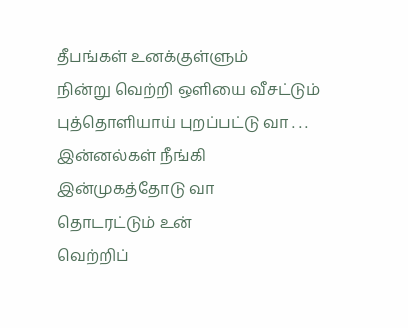தீபங்கள் உனக்குள்ளும்
நின்று வெற்றி ஒளியை வீசட்டும்
புத்தொளியாய் புறப்பட்டு வா . . .
இன்னல்கள் நீங்கி
இன்முகத்தோடு வா
தொடரட்டும் உன்
வெற்றிப்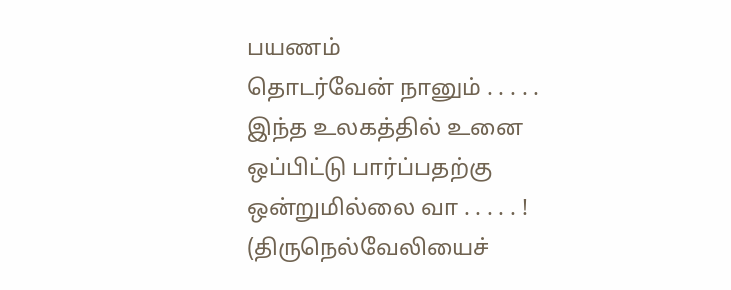பயணம்
தொடர்வேன் நானும் . . . . .
இந்த உலகத்தில் உனை
ஒப்பிட்டு பார்ப்பதற்கு
ஒன்றுமில்லை வா . . . . . !
(திருநெல்வேலியைச்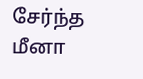சேர்ந்த மீனா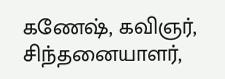கணேஷ், கவிஞர், சிந்தனையாளர்,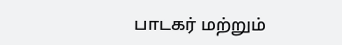பாடகர் மற்றும்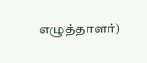எழுத்தாளர்)